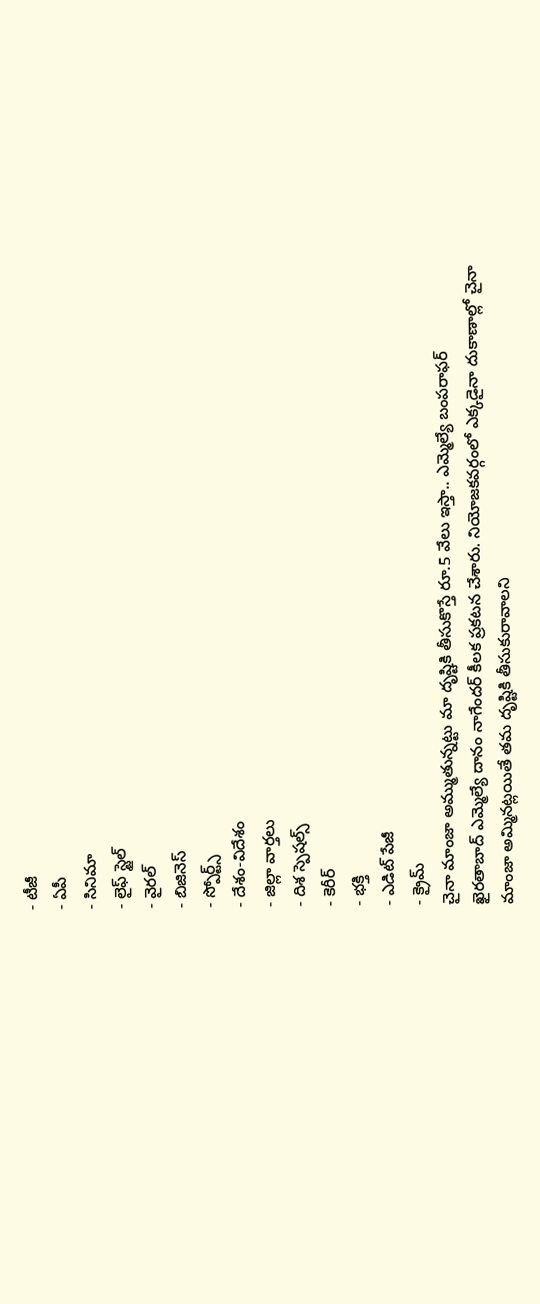- టీజీ
- ఏపీ
- సినిమా
- లైఫ్ స్టైల్
- వైరల్
- బిజినెస్
- స్పోర్ట్స్
- దేశం-విదేశం
- జిల్లా వార్తలు
- దిశ స్పెషల్స్
- కెరీర్
- భక్తి
- ఎడిట్ పేజీ
- క్రైమ్
చైనా మాంజా అమ్ముతున్నట్టు మా దృష్టికి తీసుకొస్తే రూ.5 వేలు ఇస్తా.. ఎమ్మెల్యే బంపరాఫర్
ఖైరతాబాద్ ఎమ్మెల్యే దానం నాగేందర్ కీలక ప్రకటన చేశారు. నియోజకవర్గంలో ఎక్కడైనా దుకాణాల్లో చైనా మాంజా అమ్మినట్లయితే తమ దృష్టికి తీసుకురావాలని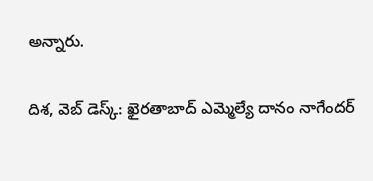అన్నారు.

దిశ, వెబ్ డెస్క్: ఖైరతాబాద్ ఎమ్మెల్యే దానం నాగేందర్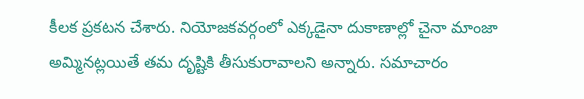కీలక ప్రకటన చేశారు. నియోజకవర్గంలో ఎక్కడైనా దుకాణాల్లో చైనా మాంజా అమ్మినట్లయితే తమ దృష్టికి తీసుకురావాలని అన్నారు. సమాచారం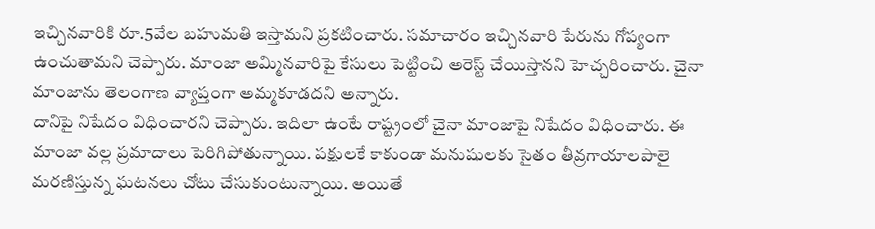ఇచ్చినవారికి రూ.5వేల బహుమతి ఇస్తామని ప్రకటించారు. సమాచారం ఇచ్చినవారి పేరును గోప్యంగా ఉంచుతామని చెప్పారు. మాంజా అమ్మినవారిపై కేసులు పెట్టించి అరెస్ట్ చేయిస్తానని హెచ్చరించారు. చైనా మాంజాను తెలంగాణ వ్యాప్తంగా అమ్మకూడదని అన్నారు.
దానిపై నిషేదం విధించారని చెప్పారు. ఇదిలా ఉంటే రాష్ట్రంలో చైనా మాంజాపై నిషేదం విధించారు. ఈ మాంజా వల్ల ప్రమాదాలు పెరిగిపోతున్నాయి. పక్షులకే కాకుండా మనుషులకు సైతం తీవ్రగాయాలపాలై మరణిస్తున్న ఘటనలు చోటు చేసుకుంటున్నాయి. అయితే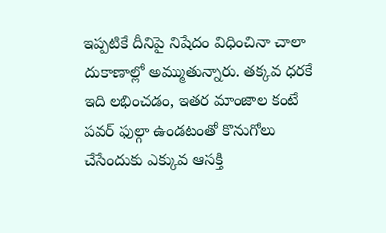ఇప్పటికే దీనిపై నిషేదం విధించినా చాలా దుకాణాల్లో అమ్ముతున్నారు. తక్కవ ధరకే ఇది లభించడం, ఇతర మాంజాల కంటే పవర్ ఫుల్గా ఉండటంతో కొనుగోలు చేసేందుకు ఎక్కువ ఆసక్తి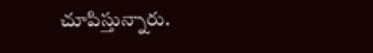చూపిస్తున్నారు.